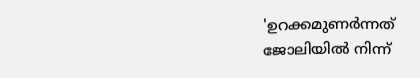'ഉറക്കമുണർന്നത് ജോലിയിൽ നിന്ന്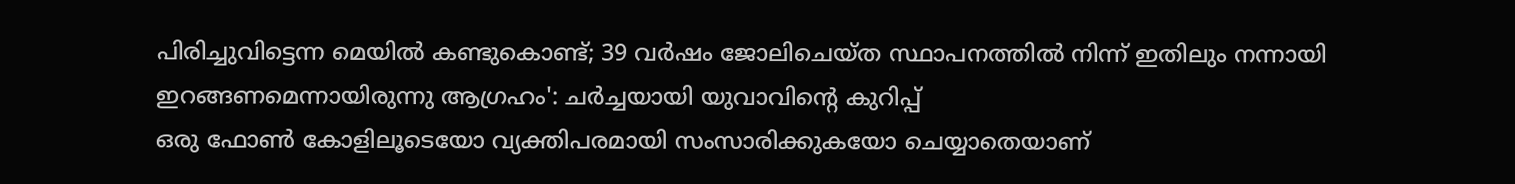പിരിച്ചുവിട്ടെന്ന മെയിൽ കണ്ടുകൊണ്ട്; 39 വർഷം ജോലിചെയ്ത സ്ഥാപനത്തിൽ നിന്ന് ഇതിലും നന്നായി ഇറങ്ങണമെന്നായിരുന്നു ആഗ്രഹം': ചർച്ചയായി യുവാവിന്റെ കുറിപ്പ്
ഒരു ഫോൺ കോളിലൂടെയോ വ്യക്തിപരമായി സംസാരിക്കുകയോ ചെയ്യാതെയാണ്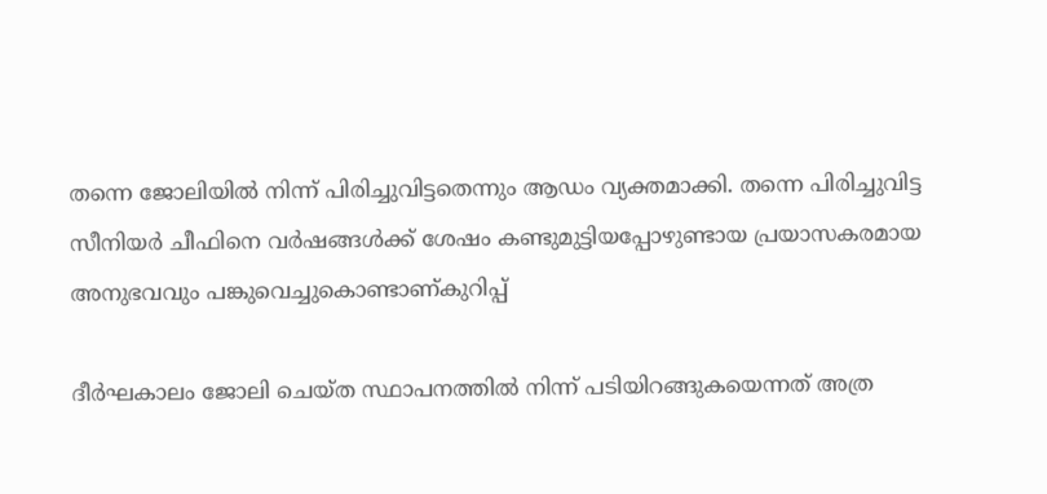തന്നെ ജോലിയിൽ നിന്ന് പിരിച്ചുവിട്ടതെന്നും ആഡം വ്യക്തമാക്കി. തന്നെ പിരിച്ചുവിട്ട സീനിയർ ചീഫിനെ വർഷങ്ങൾക്ക് ശേഷം കണ്ടുമുട്ടിയപ്പോഴുണ്ടായ പ്രയാസകരമായ അനുഭവവും പങ്കുവെച്ചുകൊണ്ടാണ്കുറിപ്പ്

ദീർഘകാലം ജോലി ചെയ്ത സ്ഥാപനത്തിൽ നിന്ന് പടിയിറങ്ങുകയെന്നത് അത്ര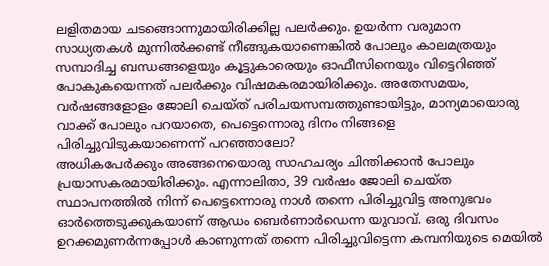ലളിതമായ ചടങ്ങൊന്നുമായിരിക്കില്ല പലർക്കും. ഉയർന്ന വരുമാന സാധ്യതകൾ മുന്നിൽക്കണ്ട് നീങ്ങുകയാണെങ്കിൽ പോലും കാലമത്രയും സമ്പാദിച്ച ബന്ധങ്ങളെയും കൂട്ടുകാരെയും ഓഫീസിനെയും വിട്ടെറിഞ്ഞ് പോകുകയെന്നത് പലർക്കും വിഷമകരമായിരിക്കും. അതേസമയം, വർഷങ്ങളോളം ജോലി ചെയ്ത് പരിചയസമ്പത്തുണ്ടായിട്ടും, മാന്യമായൊരു വാക്ക് പോലും പറയാതെ, പെട്ടെന്നൊരു ദിനം നിങ്ങളെ പിരിച്ചുവിടുകയാണെന്ന് പറഞ്ഞാലോ?
അധികപേർക്കും അങ്ങനെയൊരു സാഹചര്യം ചിന്തിക്കാൻ പോലും പ്രയാസകരമായിരിക്കും. എന്നാലിതാ, 39 വർഷം ജോലി ചെയ്ത സ്ഥാപനത്തിൽ നിന്ന് പെട്ടെന്നൊരു നാൾ തന്നെ പിരിച്ചുവിട്ട അനുഭവം ഓർത്തെടുക്കുകയാണ് ആഡം ബെർണാർഡെന്ന യുവാവ്. ഒരു ദിവസം ഉറക്കമുണർന്നപ്പോൾ കാണുന്നത് തന്നെ പിരിച്ചുവിട്ടെന്ന കമ്പനിയുടെ മെയിൽ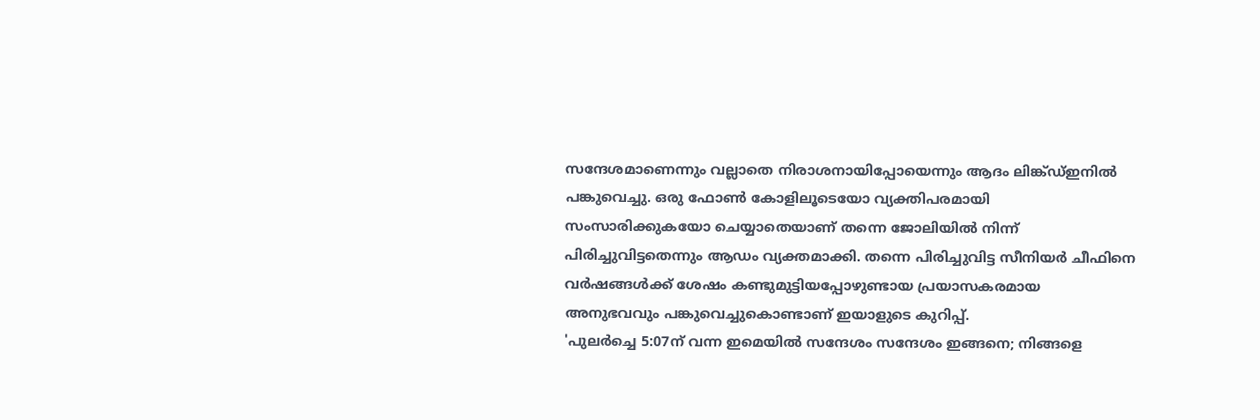സന്ദേശമാണെന്നും വല്ലാതെ നിരാശനായിപ്പോയെന്നും ആദം ലിങ്ക്ഡ്ഇനിൽ പങ്കുവെച്ചു. ഒരു ഫോൺ കോളിലൂടെയോ വ്യക്തിപരമായി സംസാരിക്കുകയോ ചെയ്യാതെയാണ് തന്നെ ജോലിയിൽ നിന്ന് പിരിച്ചുവിട്ടതെന്നും ആഡം വ്യക്തമാക്കി. തന്നെ പിരിച്ചുവിട്ട സീനിയർ ചീഫിനെ വർഷങ്ങൾക്ക് ശേഷം കണ്ടുമുട്ടിയപ്പോഴുണ്ടായ പ്രയാസകരമായ അനുഭവവും പങ്കുവെച്ചുകൊണ്ടാണ് ഇയാളുടെ കുറിപ്പ്.
'പുലർച്ചെ 5:07ന് വന്ന ഇമെയിൽ സന്ദേശം സന്ദേശം ഇങ്ങനെ; നിങ്ങളെ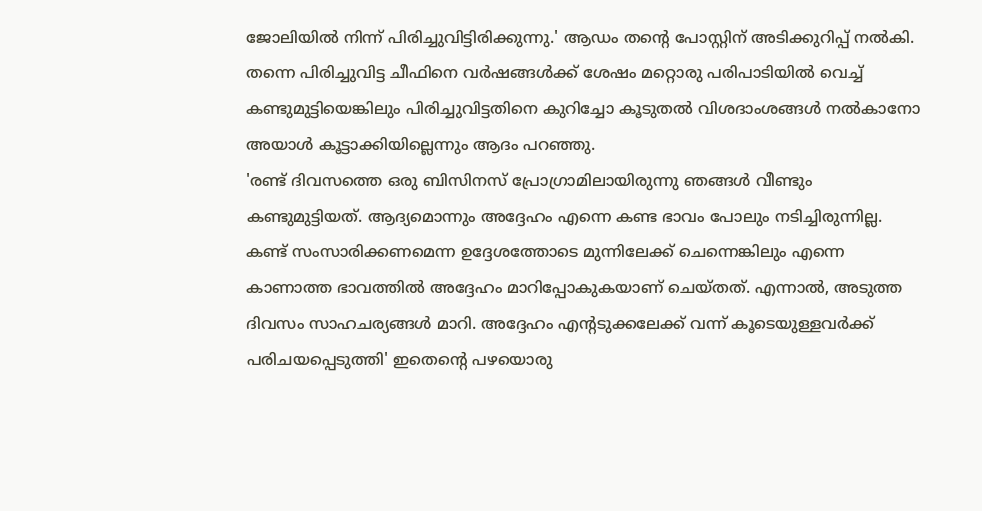ജോലിയിൽ നിന്ന് പിരിച്ചുവിട്ടിരിക്കുന്നു.' ആഡം തന്റെ പോസ്റ്റിന് അടിക്കുറിപ്പ് നൽകി. തന്നെ പിരിച്ചുവിട്ട ചീഫിനെ വർഷങ്ങൾക്ക് ശേഷം മറ്റൊരു പരിപാടിയിൽ വെച്ച് കണ്ടുമുട്ടിയെങ്കിലും പിരിച്ചുവിട്ടതിനെ കുറിച്ചോ കൂടുതൽ വിശദാംശങ്ങൾ നൽകാനോ അയാൾ കൂട്ടാക്കിയില്ലെന്നും ആദം പറഞ്ഞു.
'രണ്ട് ദിവസത്തെ ഒരു ബിസിനസ് പ്രോഗ്രാമിലായിരുന്നു ഞങ്ങൾ വീണ്ടും കണ്ടുമുട്ടിയത്. ആദ്യമൊന്നും അദ്ദേഹം എന്നെ കണ്ട ഭാവം പോലും നടിച്ചിരുന്നില്ല. കണ്ട് സംസാരിക്കണമെന്ന ഉദ്ദേശത്തോടെ മുന്നിലേക്ക് ചെന്നെങ്കിലും എന്നെ കാണാത്ത ഭാവത്തിൽ അദ്ദേഹം മാറിപ്പോകുകയാണ് ചെയ്തത്. എന്നാൽ, അടുത്ത ദിവസം സാഹചര്യങ്ങൾ മാറി. അദ്ദേഹം എന്റടുക്കലേക്ക് വന്ന് കൂടെയുള്ളവർക്ക് പരിചയപ്പെടുത്തി' ഇതെന്റെ പഴയൊരു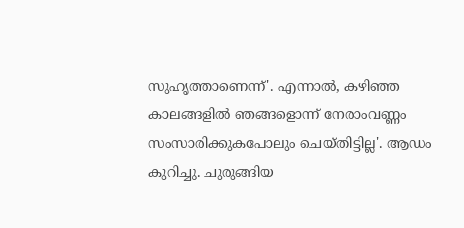സുഹൃത്താണെന്ന്'. എന്നാൽ, കഴിഞ്ഞ കാലങ്ങളിൽ ഞങ്ങളൊന്ന് നേരാംവണ്ണം സംസാരിക്കുകപോലും ചെയ്തിട്ടില്ല'. ആഡം കുറിച്ചു. ചുരുങ്ങിയ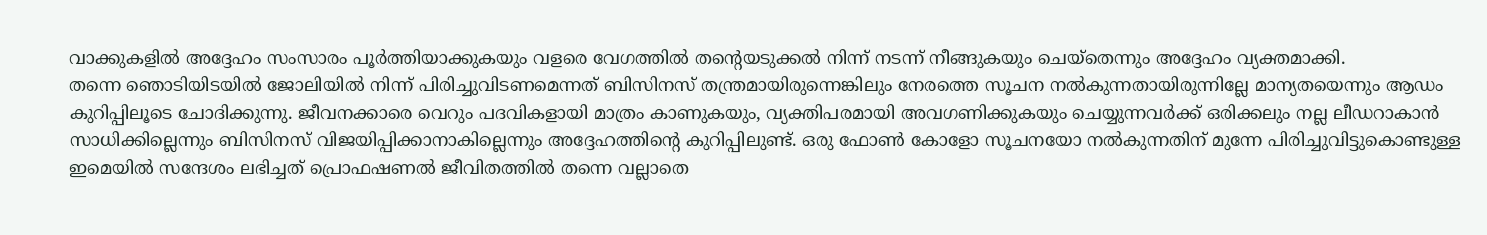വാക്കുകളിൽ അദ്ദേഹം സംസാരം പൂർത്തിയാക്കുകയും വളരെ വേഗത്തിൽ തന്റെയടുക്കൽ നിന്ന് നടന്ന് നീങ്ങുകയും ചെയ്തെന്നും അദ്ദേഹം വ്യക്തമാക്കി.
തന്നെ ഞൊടിയിടയിൽ ജോലിയിൽ നിന്ന് പിരിച്ചുവിടണമെന്നത് ബിസിനസ് തന്ത്രമായിരുന്നെങ്കിലും നേരത്തെ സൂചന നൽകുന്നതായിരുന്നില്ലേ മാന്യതയെന്നും ആഡം കുറിപ്പിലൂടെ ചോദിക്കുന്നു. ജീവനക്കാരെ വെറും പദവികളായി മാത്രം കാണുകയും, വ്യക്തിപരമായി അവഗണിക്കുകയും ചെയ്യുന്നവർക്ക് ഒരിക്കലും നല്ല ലീഡറാകാൻ സാധിക്കില്ലെന്നും ബിസിനസ് വിജയിപ്പിക്കാനാകില്ലെന്നും അദ്ദേഹത്തിന്റെ കുറിപ്പിലുണ്ട്. ഒരു ഫോൺ കോളോ സൂചനയോ നൽകുന്നതിന് മുന്നേ പിരിച്ചുവിട്ടുകൊണ്ടുള്ള ഇമെയിൽ സന്ദേശം ലഭിച്ചത് പ്രൊഫഷണൽ ജീവിതത്തിൽ തന്നെ വല്ലാതെ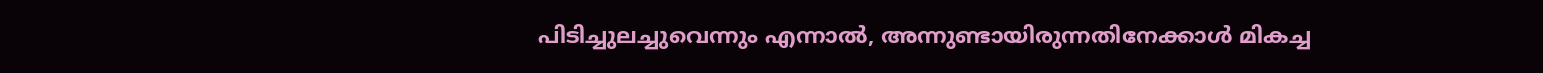പിടിച്ചുലച്ചുവെന്നും എന്നാൽ, അന്നുണ്ടായിരുന്നതിനേക്കാൾ മികച്ച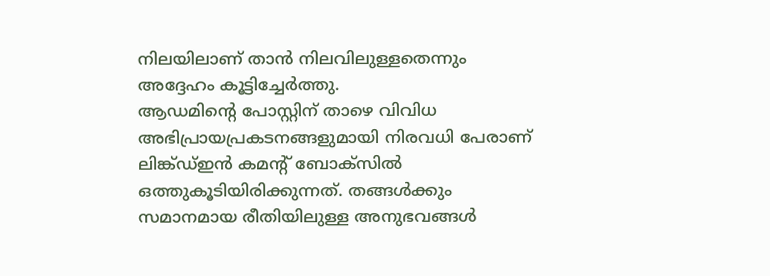നിലയിലാണ് താൻ നിലവിലുള്ളതെന്നും അദ്ദേഹം കൂട്ടിച്ചേർത്തു.
ആഡമിന്റെ പോസ്റ്റിന് താഴെ വിവിധ അഭിപ്രായപ്രകടനങ്ങളുമായി നിരവധി പേരാണ് ലിങ്ക്ഡ്ഇൻ കമന്റ് ബോക്സിൽ ഒത്തുകൂടിയിരിക്കുന്നത്. തങ്ങൾക്കും സമാനമായ രീതിയിലുള്ള അനുഭവങ്ങൾ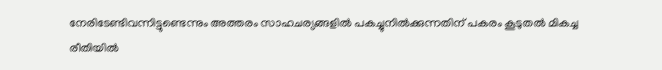നേരിടേണ്ടിവന്നിട്ടുണ്ടെന്നും അത്തരം സാഹചര്യങ്ങളിൽ പകച്ചുനിൽക്കുന്നതിന് പകരം കൂടുതൽ മികച്ച രീതിയിൽ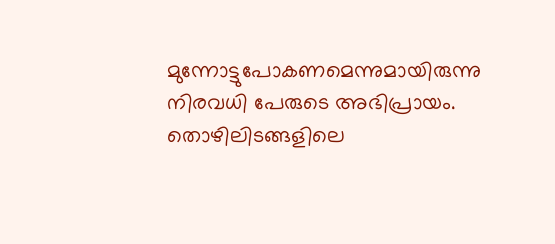മുന്നോട്ടുപോകണമെന്നുമായിരുന്നു നിരവധി പേരുടെ അഭിപ്രായം. തൊഴിലിടങ്ങളിലെ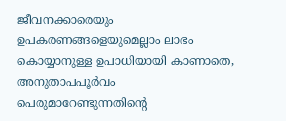ജീവനക്കാരെയും ഉപകരണങ്ങളെയുമെല്ലാം ലാഭം കൊയ്യാനുള്ള ഉപാധിയായി കാണാതെ, അനുതാപപൂർവം പെരുമാറേണ്ടുന്നതിന്റെ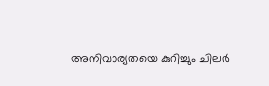അനിവാര്യതയെ കുറിച്ചും ചിലർ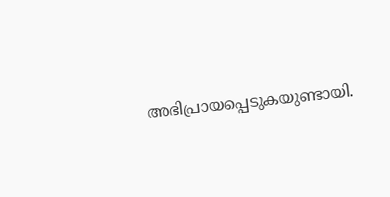അഭിപ്രായപ്പെടുകയുണ്ടായി.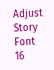Adjust Story Font
16